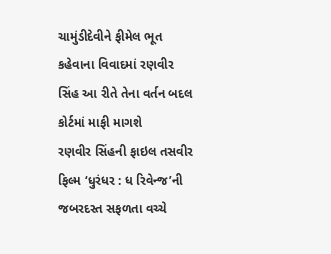ચામુંડીદેવીને ફીમેલ ભૂત કહેવાના વિવાદમાં રણવીર સિંહ આ રીતે તેના વર્તન બદલ કોર્ટમાં માફી માગશે
રણવીર સિંહની ફાઇલ તસવીર
ફિલ્મ ‘ધુરંધર : ધ રિવેન્જ’ની જબરદસ્ત સફળતા વચ્ચે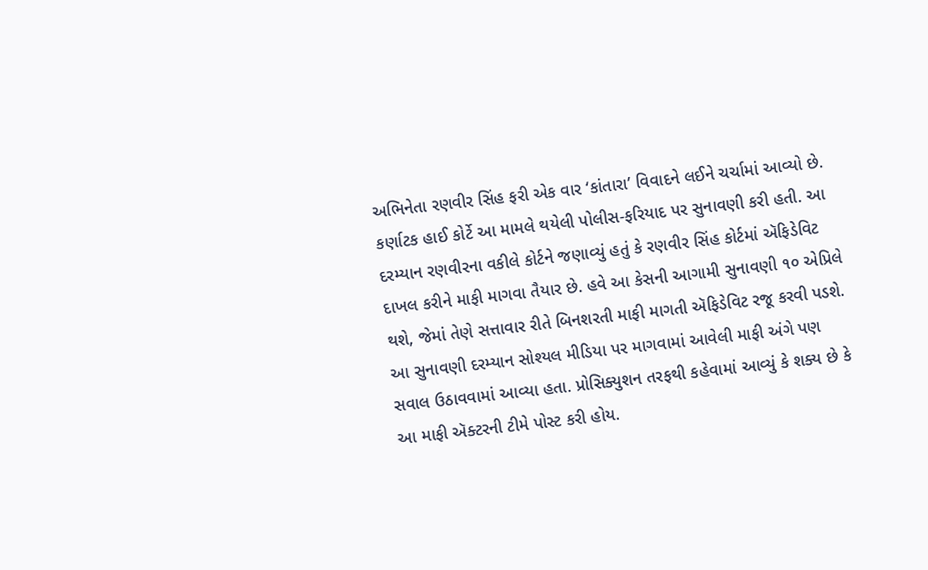અભિનેતા રણવીર સિંહ ફરી એક વાર ‘કાંતારા’ વિવાદને લઈને ચર્ચામાં આવ્યો છે. કર્ણાટક હાઈ કોર્ટે આ મામલે થયેલી પોલીસ-ફરિયાદ પર સુનાવણી કરી હતી. આ દરમ્યાન રણવીરના વકીલે કોર્ટને જણાવ્યું હતું કે રણવીર સિંહ કોર્ટમાં ઍફિડેવિટ દાખલ કરીને માફી માગવા તૈયાર છે. હવે આ કેસની આગામી સુનાવણી ૧૦ એપ્રિલે થશે, જેમાં તેણે સત્તાવાર રીતે બિનશરતી માફી માગતી ઍફિડેવિટ રજૂ કરવી પડશે.
આ સુનાવણી દરમ્યાન સોશ્યલ મીડિયા પર માગવામાં આવેલી માફી અંગે પણ સવાલ ઉઠાવવામાં આવ્યા હતા. પ્રોસિક્યુશન તરફથી કહેવામાં આવ્યું કે શક્ય છે કે આ માફી ઍક્ટરની ટીમે પોસ્ટ કરી હોય.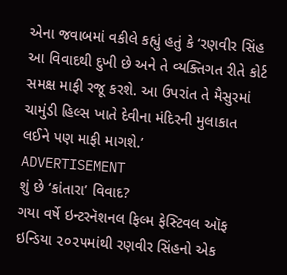એના જવાબમાં વકીલે કહ્યું હતું કે ‘રણવીર સિંહ આ વિવાદથી દુખી છે અને તે વ્યક્તિગત રીતે કોર્ટ સમક્ષ માફી રજૂ કરશે. આ ઉપરાંત તે મૈસુરમાં ચામુંડી હિલ્સ ખાતે દેવીના મંદિરની મુલાકાત લઈને પણ માફી માગશે.’
ADVERTISEMENT
શું છે ‘કાંતારા’ વિવાદ?
ગયા વર્ષે ઇન્ટરનૅશનલ ફિલ્મ ફેસ્ટિવલ ઑફ ઇન્ડિયા ૨૦૨૫માંથી રણવીર સિંહનો એક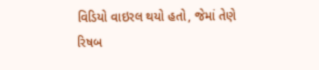વિડિયો વાઇરલ થયો હતો, જેમાં તેણે રિષબ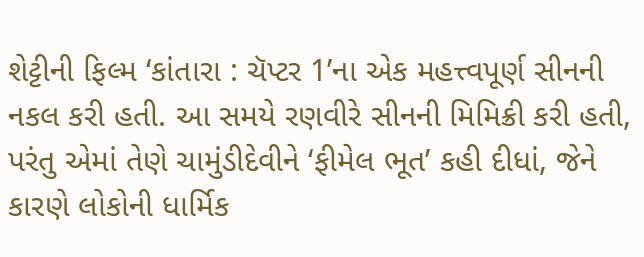શેટ્ટીની ફિલ્મ ‘કાંતારા : ચૅપ્ટર 1’ના એક મહત્ત્વપૂર્ણ સીનની નકલ કરી હતી. આ સમયે રણવીરે સીનની મિમિક્રી કરી હતી, પરંતુ એમાં તેણે ચામુંડીદેવીને ‘ફીમેલ ભૂત’ કહી દીધાં, જેને કારણે લોકોની ધાર્મિક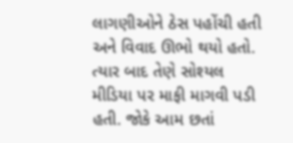લાગણીઓને ઠેસ પહોંચી હતી અને વિવાદ ઊભો થયો હતો. ત્યાર બાદ તેણે સોશ્યલ મીડિયા પર માફી માગવી પડી હતી. જોકે આમ છતાં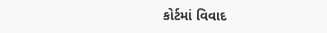કોર્ટમાં વિવાદ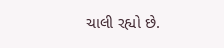ચાલી રહ્યો છે.